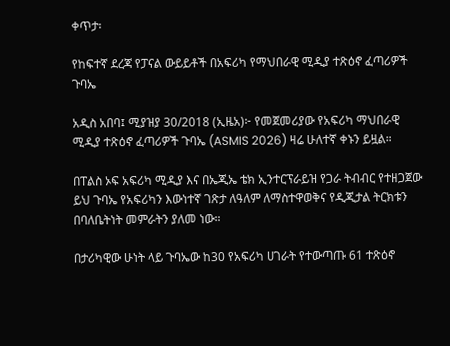ቀጥታ፡

የከፍተኛ ደረጃ የፓናል ውይይቶች በአፍሪካ የማህበራዊ ሚዲያ ተጽዕኖ ፈጣሪዎች ጉባኤ

አዲስ አበባ፤ ሚያዝያ 30/2018 (ኢዜአ)፦ የመጀመሪያው የአፍሪካ ማህበራዊ ሚዲያ ተጽዕኖ ፈጣሪዎች ጉባኤ (ASMIS 2026) ዛሬ ሁለተኛ ቀኑን ይዟል።

በፐልስ ኦፍ አፍሪካ ሚዲያ እና በኤጂኤ ቴክ ኢንተርፕራይዝ የጋራ ትብብር የተዘጋጀው ይህ ጉባኤ የአፍሪካን እውነተኛ ገጽታ ለዓለም ለማስተዋወቅና የዲጂታል ትርክቱን በባለቤትነት መምራትን ያለመ ነው።

በታሪካዊው ሁነት ላይ ጉባኤው ከ30 የአፍሪካ ሀገራት የተውጣጡ 61 ተጽዕኖ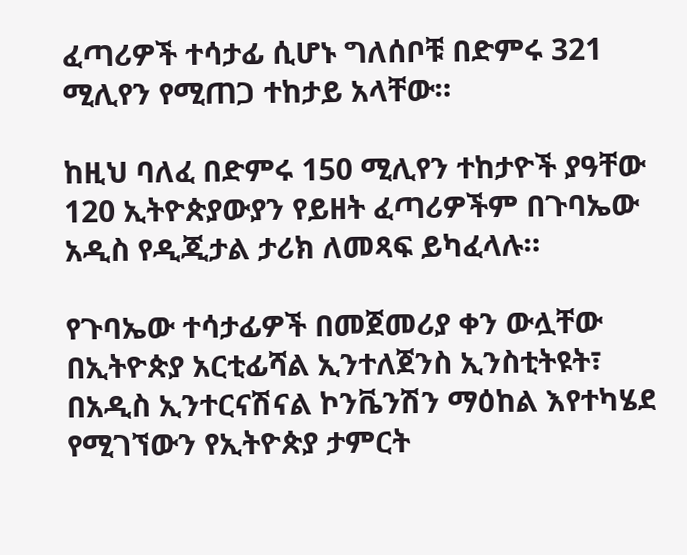ፈጣሪዎች ተሳታፊ ሲሆኑ ግለሰቦቹ በድምሩ 321 ሚሊየን የሚጠጋ ተከታይ አላቸው።

ከዚህ ባለፈ በድምሩ 150 ሚሊየን ተከታዮች ያዓቸው 120 ኢትዮጵያውያን የይዘት ፈጣሪዎችም በጉባኤው አዲስ የዲጂታል ታሪክ ለመጻፍ ይካፈላሉ።

የጉባኤው ተሳታፊዎች በመጀመሪያ ቀን ውሏቸው በኢትዮጵያ አርቲፊሻል ኢንተለጀንስ ኢንስቲትዩት፣ በአዲስ ኢንተርናሽናል ኮንቬንሽን ማዕከል እየተካሄደ የሚገኘውን የኢትዮጵያ ታምርት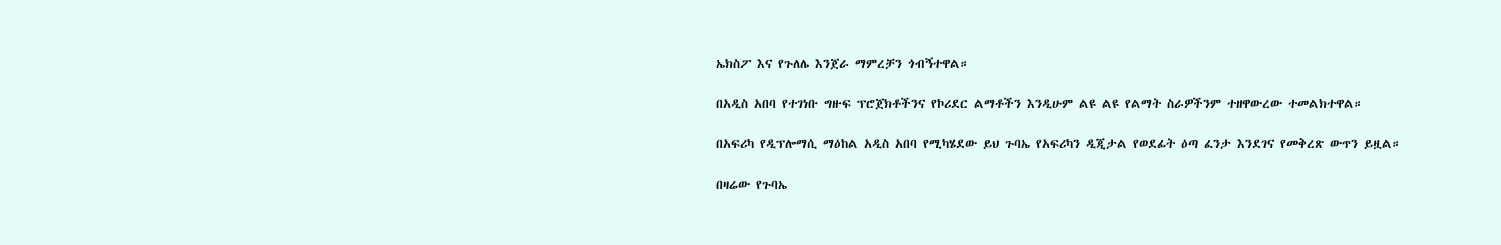ኤክስፖ እና የጉለሌ እንጀራ ማምረቻን ጎብኝተዋል።

በአዲስ አበባ የተገነቡ ግዙፍ ፕሮጀክቶችንና የኮሪደር ልማቶችን እንዲሁም ልዩ ልዩ የልማት ስራዎችንም ተዘዋውረው ተመልክተዋል።

በአፍሪካ የዲፕሎማሲ ማዕከል አዲስ አበባ የሚካሄደው ይህ ጉባኤ የአፍሪካን ዲጂታል የወደፊት ዕጣ ፈንታ እንደገና የመቅረጽ ውጥን ይዟል።

በዛሬው የጉባኤ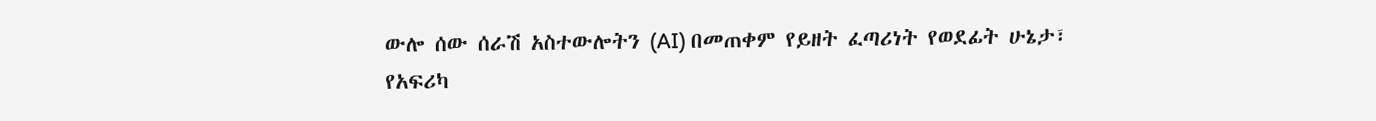ውሎ ሰው ሰራሽ አስተውሎትን (AI) በመጠቀም የይዘት ፈጣሪነት የወደፊት ሁኔታ፣ የአፍሪካ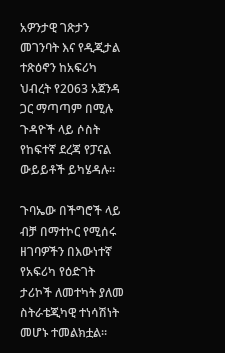አዎንታዊ ገጽታን መገንባት እና የዲጂታል ተጽዕኖን ከአፍሪካ ህብረት የ2063 አጀንዳ ጋር ማጣጣም በሚሉ ጉዳዮች ላይ ሶስት የከፍተኛ ደረጃ የፓናል ውይይቶች ይካሄዳሉ።

ጉባኤው በችግሮች ላይ ብቻ በማተኮር የሚሰሩ ዘገባዎችን በእውነተኛ የአፍሪካ የዕድገት ታሪኮች ለመተካት ያለመ ስትራቴጂካዊ ተነሳሽነት መሆኑ ተመልክቷል።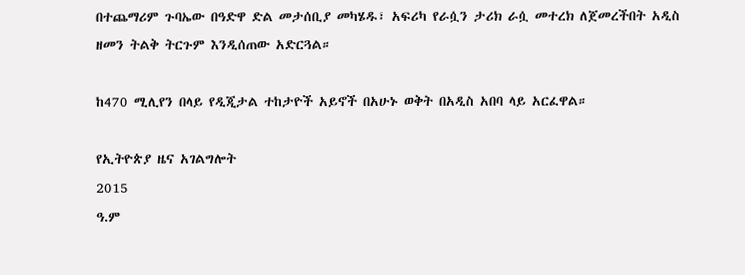በተጨማሪም ጉባኤው በዓድዋ ድል መታሰቢያ መካሄዱ፣ አፍሪካ የራሷን ታሪክ ራሷ መተረክ ለጀመረችበት አዲስ ዘመን ትልቅ ትርጉም እንዲሰጠው አድርጓል።

ከ470 ሚሊየን በላይ የዲጂታል ተከታዮች አይኖች በአሁኑ ወቅት በአዲስ አበባ ላይ አርፈዋል።

የኢትዮጵያ ዜና አገልግሎት
2015
ዓ.ም